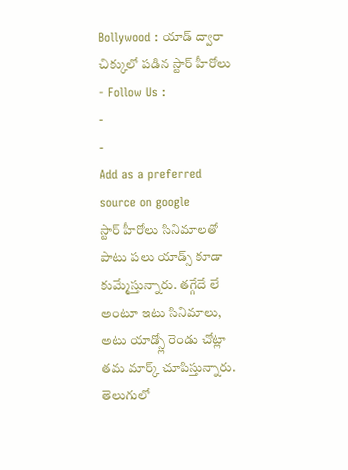Bollywood : యాడ్ ద్వారా చిక్కులో పడిన స్టార్ హీరోలు
- Follow Us :
-
-
Add as a preferred
source on google
స్టార్ హీరోలు సినిమాలతో పాటు పలు యాడ్స్ కూడా కుమ్మేస్తున్నారు. తగ్గేదే లే అంటూ ఇటు సినిమాలు, అటు యాడ్స్లో రెండు చోట్లా తమ మార్క్ చూపిస్తున్నారు. తెలుగులో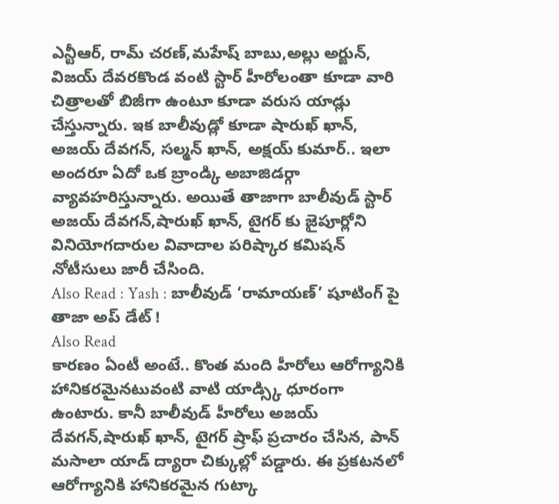ఎన్టీఆర్, రామ్ చరణ్,మహేష్ బాబు,అల్లు అర్జున్, విజయ్ దేవరకొండ వంటి స్టార్ హీరోలంతా కూడా వారి చిత్రాలతో బిజీగా ఉంటూ కూడా వరుస యాడ్లు చేస్తున్నారు. ఇక బాలీవుడ్లో కూడా షారుఖ్ ఖాన్, అజయ్ దేవగన్, సల్మన్ ఖాన్, అక్షయ్ కుమార్.. ఇలా అందరూ ఏదో ఒక బ్రాండ్కి అబాజిడర్గా వ్యావహరిస్తున్నారు. అయితే తాజాగా బాలీవుడ్ స్టార్ అజయ్ దేవగన్,షారుఖ్ ఖాన్, టైగర్ కు జైపూర్లోని వినియోగదారుల వివాదాల పరిష్కార కమిషన్ నోటీసులు జారీ చేసింది.
Also Read : Yash : బాలీవుడ్ ‘రామాయణ్’ షూటింగ్ పై తాజా అప్ డేట్ !
Also Read
కారణం ఏంటీ అంటే.. కొంత మంది హీరోలు ఆరోగ్యానికి హానికరమైనటువంటి వాటి యాడ్స్కి ధూరంగా ఉంటారు. కానీ బాలీవుడ్ హీరోలు అజయ్ దేవగన్,షారుఖ్ ఖాన్, టైగర్ ష్రాఫ్ ప్రచారం చేసిన, పాన్ మసాలా యాడ్ ద్యారా చిక్కుల్లో పడ్డారు. ఈ ప్రకటనలో ఆరోగ్యానికి హానికరమైన గుట్కా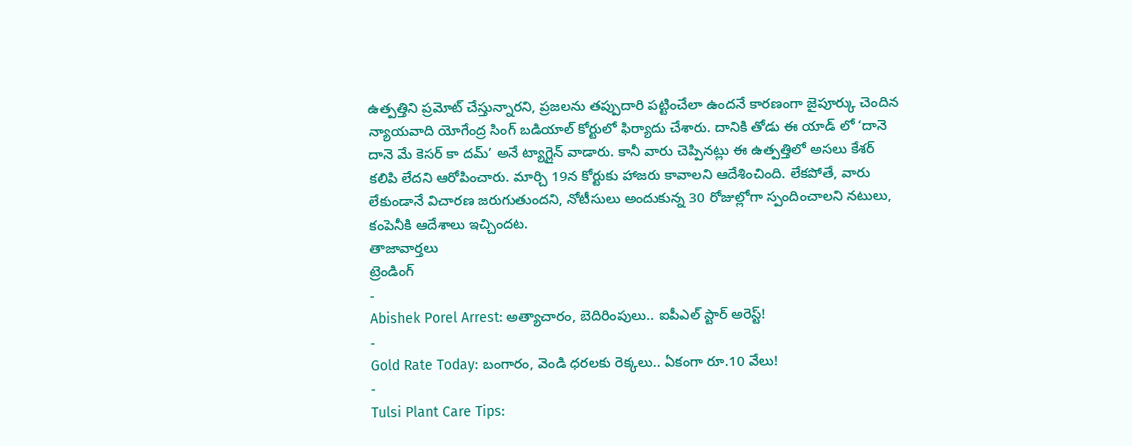ఉత్పత్తిని ప్రమోట్ చేస్తున్నారని, ప్రజలను తప్పుదారి పట్టించేలా ఉందనే కారణంగా జైపూర్కు చెందిన న్యాయవాది యోగేంద్ర సింగ్ బడియాల్ కోర్టులో ఫిర్యాదు చేశారు. దానికి తోడు ఈ యాడ్ లో ‘దానె దానె మే కెసర్ కా దమ్’ అనే ట్యాగ్లైన్ వాడారు. కానీ వారు చెప్పినట్లు ఈ ఉత్పత్తిలో అసలు కేశర్ కలిపి లేదని ఆరోపించారు. మార్చి 19న కోర్టుకు హాజరు కావాలని ఆదేశించింది. లేకపోతే, వారు లేకుండానే విచారణ జరుగుతుందని, నోటీసులు అందుకున్న 30 రోజుల్లోగా స్పందించాలని నటులు, కంపెనీకి ఆదేశాలు ఇచ్చిందట.
తాజావార్తలు
ట్రెండింగ్
-
Abishek Porel Arrest: అత్యాచారం, బెదిరింపులు.. ఐపీఎల్ స్టార్ అరెస్ట్!
-
Gold Rate Today: బంగారం, వెండి ధరలకు రెక్కలు.. ఏకంగా రూ.10 వేలు!
-
Tulsi Plant Care Tips: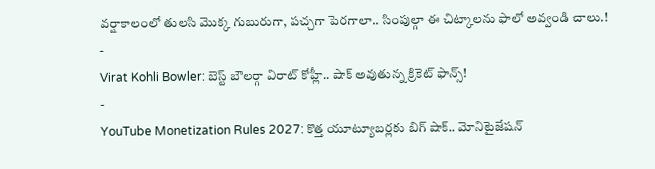వర్షాకాలంలో తులసి మొక్క గుబురుగా, పచ్చగా పెరగాలా.. సింపుల్గా ఈ చిట్కాలను ఫాలో అవ్వండి చాలు.!
-
Virat Kohli Bowler: బెస్ట్ బౌలర్గా విరాట్ కోహ్లీ.. షాక్ అవుతున్న క్రికెట్ ఫాన్స్!
-
YouTube Monetization Rules 2027: కొత్త యూట్యూబర్లకు బిగ్ షాక్.. మోనిటైజేషన్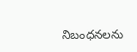నిబంధనలను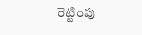రెట్టింపు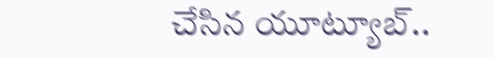చేసిన యూట్యూబ్..